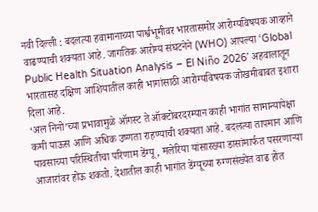नवी दिल्ली : बदलत्या हवामानाच्या पार्श्वभूमीवर भारतासमोर आरोग्यविषयक आव्हाने वाढण्याची शक्यता आहे. जागतिक आरोग्य संघटनेने (WHO) आपल्या ‘Global Public Health Situation Analysis – El Niño 2026’ अहवालातून भारतासह दक्षिण आशियातील काही भागांसाठी आरोग्यविषयक जोखमीबाबत इशारा दिला आहे.
‘अल निनो’च्या प्रभावामुळे ऑगस्ट ते ऑक्टोबरदरम्यान काही भागांत सामान्यापेक्षा कमी पाऊस आणि अधिक उष्णता राहण्याची शक्यता आहे. बदलत्या तापमान आणि पावसाच्या परिस्थितीचा परिणाम डेंग्यू, मलेरिया यांसारख्या डासांमार्फत पसरणाऱ्या आजारांवर होऊ शकतो. देशातील काही भागांत डेंग्यूच्या रुग्णसंख्येत वाढ होत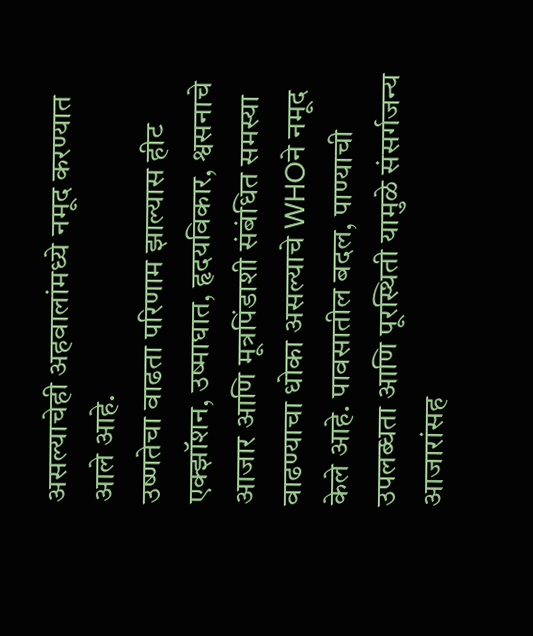असल्याचेही अहवालांमध्ये नमूद करण्यात आले आहे.
उष्णतेचा वाढता परिणाम झाल्यास हीट एक्झॉशन, उष्माघात, हृदयविकार, श्वसनाचे आजार आणि मूत्रपिंडाशी संबंधित समस्या वाढण्याचा धोका असल्याचे WHOने नमूद केले आहे. पावसातील बदल, पाण्याची उपलब्धता आणि पूरस्थिती यामुळे संसर्गजन्य आजारांसह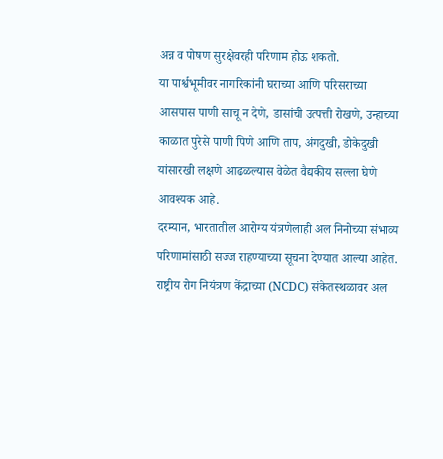अन्न व पोषण सुरक्षेवरही परिणाम होऊ शकतो.
या पार्श्वभूमीवर नागरिकांनी घराच्या आणि परिसराच्या आसपास पाणी साचू न देणे, डासांची उत्पत्ती रोखणे, उन्हाच्या काळात पुरेसे पाणी पिणे आणि ताप, अंगदुखी, डोकेदुखी यांसारखी लक्षणे आढळल्यास वेळेत वैद्यकीय सल्ला घेणे आवश्यक आहे.
दरम्यान, भारतातील आरोग्य यंत्रणेलाही अल निनोच्या संभाव्य परिणामांसाठी सज्ज राहण्याच्या सूचना देण्यात आल्या आहेत. राष्ट्रीय रोग नियंत्रण केंद्राच्या (NCDC) संकेतस्थळावर अल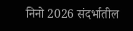निनो 2026 संदर्भातील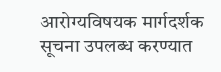आरोग्यविषयक मार्गदर्शक सूचना उपलब्ध करण्यात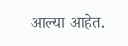आल्या आहेत.